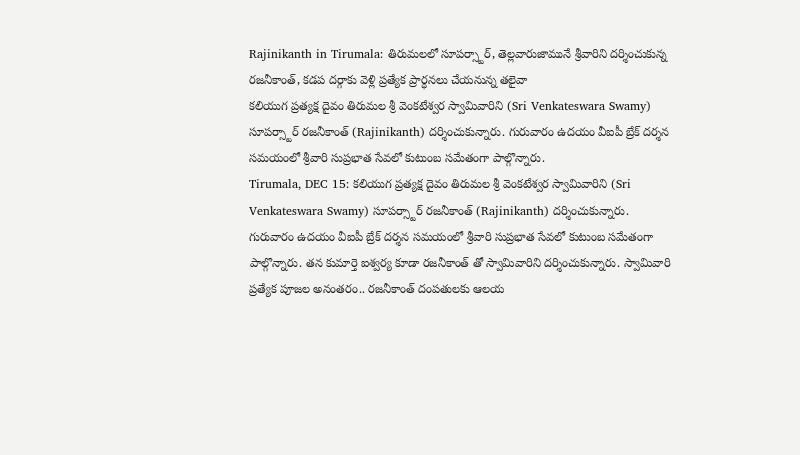Rajinikanth in Tirumala: తిరుమలలో సూపర్స్టార్, తెల్లవారుజామునే శ్రీవారిని దర్శించుకున్న రజనీకాంత్, కడప దర్గాకు వెళ్లి ప్రత్యేక ప్రార్ధనలు చేయనున్న తలైవా
కలియుగ ప్రత్యక్ష దైవం తిరుమల శ్రీ వెంకటేశ్వర స్వామివారిని (Sri Venkateswara Swamy) సూపర్స్టార్ రజనీకాంత్ (Rajinikanth) దర్శించుకున్నారు. గురువారం ఉదయం వీఐపీ బ్రేక్ దర్శన సమయంలో శ్రీవారి సుప్రభాత సేవలో కుటుంబ సమేతంగా పాల్గొన్నారు.
Tirumala, DEC 15: కలియుగ ప్రత్యక్ష దైవం తిరుమల శ్రీ వెంకటేశ్వర స్వామివారిని (Sri Venkateswara Swamy) సూపర్స్టార్ రజనీకాంత్ (Rajinikanth) దర్శించుకున్నారు. గురువారం ఉదయం వీఐపీ బ్రేక్ దర్శన సమయంలో శ్రీవారి సుప్రభాత సేవలో కుటుంబ సమేతంగా పాల్గొన్నారు. తన కుమార్తె ఐశ్వర్య కూడా రజనీకాంత్ తో స్వామివారిని దర్శించుకున్నారు. స్వామివారి ప్రత్యేక పూజల అనంతరం.. రజనీకాంత్ దంపతులకు ఆలయ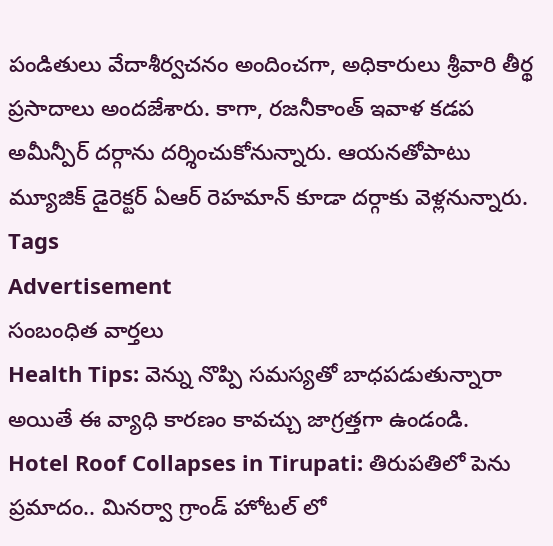పండితులు వేదాశీర్వచనం అందించగా, అధికారులు శ్రీవారి తీర్థ ప్రసాదాలు అందజేశారు. కాగా, రజనీకాంత్ ఇవాళ కడప అమీన్పీర్ దర్గాను దర్శించుకోనున్నారు. ఆయనతోపాటు మ్యూజిక్ డైరెక్టర్ ఏఆర్ రెహమాన్ కూడా దర్గాకు వెళ్లనున్నారు.
Tags
Advertisement
సంబంధిత వార్తలు
Health Tips: వెన్ను నొప్పి సమస్యతో బాధపడుతున్నారా అయితే ఈ వ్యాధి కారణం కావచ్చు జాగ్రత్తగా ఉండండి.
Hotel Roof Collapses in Tirupati: తిరుపతిలో పెను ప్రమాదం.. మినర్వా గ్రాండ్ హోటల్ లో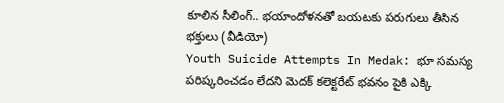కూలిన సీలింగ్.. భయాందోళనతో బయటకు పరుగులు తీసిన భక్తులు (వీడియో)
Youth Suicide Attempts In Medak: భూ సమస్య పరిష్కరించడం లేదని మెదక్ కలెక్టరేట్ భవనం పైకి ఎక్కి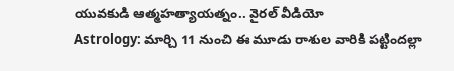యువకుడి ఆత్మహత్యాయత్నం.. వైరల్ వీడియో
Astrology: మార్చి 11 నుంచి ఈ మూడు రాశుల వారికి పట్టిందల్లా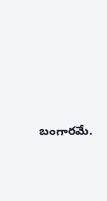బంగారమే.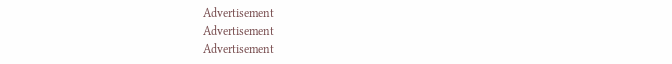Advertisement
Advertisement
Advertisement